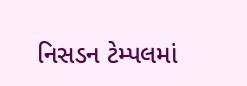નિસડન ટેમ્પલમાં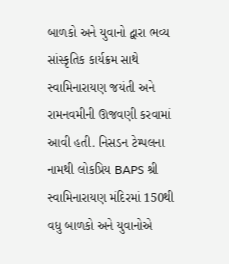બાળકો અને યુવાનો દ્વારા ભવ્ય સાંસ્કૃતિક કાર્યક્રમ સાથે સ્વામિનારાયણ જયંતી અને રામનવમીની ઊજવણી કરવામાં આવી હતી. નિસડન ટેમ્પલના નામથી લોકપ્રિય BAPS શ્રી સ્વામિનારાયણ મંદિરમાં 150થી વધુ બાળકો અને યુવાનોએ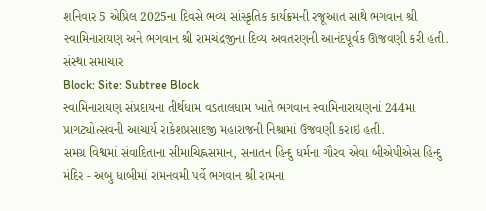શનિવાર 5 એપ્રિલ 2025ના દિવસે ભવ્ય સાંસ્કૃતિક કાર્યક્રમની રજૂઆત સાથે ભગવાન શ્રી સ્વામિનારાયણ અને ભગવાન શ્રી રામચંદ્રજીના દિવ્ય અવતરણની આનંદપૂર્વક ઊજવણી કરી હતી.
સંસ્થા સમાચાર
Block: Site: Subtree Block
સ્વામિનારાયણ સંપ્રદાયના તીર્થધામ વડતાલધામ ખાતે ભગવાન સ્વામિનારાયણનાં 244મા પ્રાગટ્યોત્સવની આચાર્ય રાકેશપ્રસાદજી મહારાજની નિશ્રામાં ઉજવણી કરાઇ હતી.
સમગ્ર વિશ્વમાં સંવાદિતાના સીમાચિહ્નસમાન, સનાતન હિન્દુ ધર્મના ગૌરવ એવા બીએપીએસ હિન્દુ મંદિર - અબુ ધાબીમાં રામનવમી પર્વે ભગવાન શ્રી રામના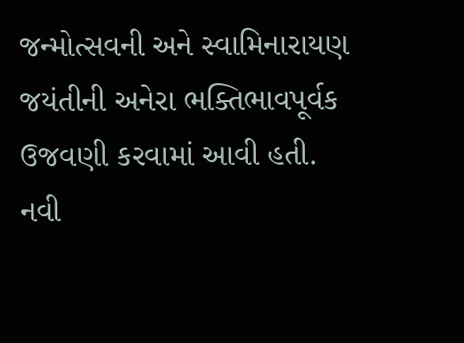જન્મોત્સવની અને સ્વામિનારાયણ જયંતીની અનેરા ભક્તિભાવપૂર્વક ઉજવણી કરવામાં આવી હતી.
નવી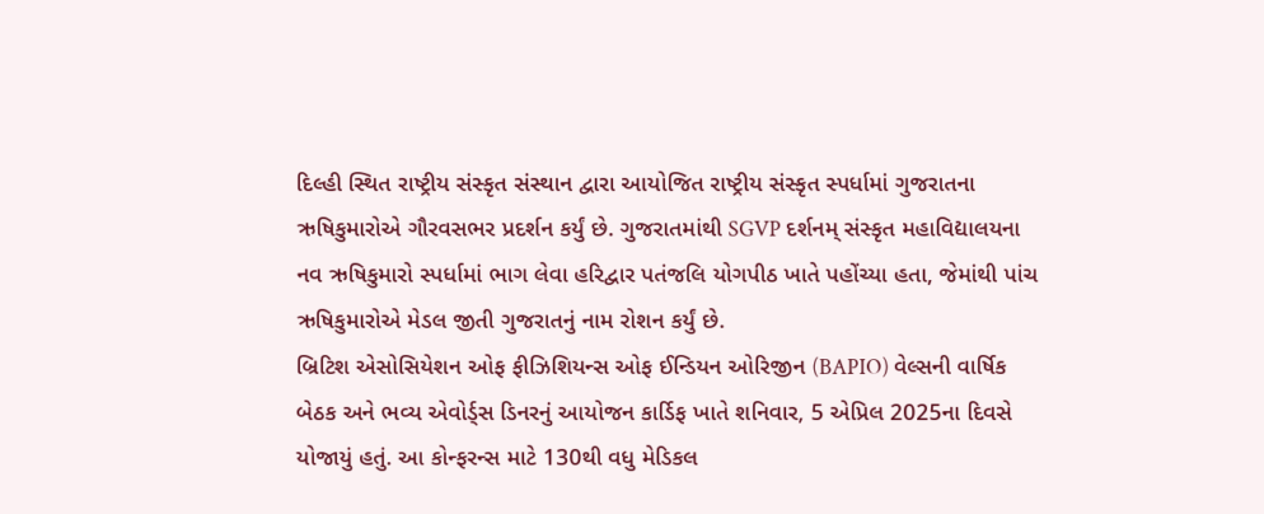દિલ્હી સ્થિત રાષ્ટ્રીય સંસ્કૃત સંસ્થાન દ્વારા આયોજિત રાષ્ટ્રીય સંસ્કૃત સ્પર્ધામાં ગુજરાતના ઋષિકુમારોએ ગૌરવસભર પ્રદર્શન કર્યું છે. ગુજરાતમાંથી SGVP દર્શનમ્ સંસ્કૃત મહાવિદ્યાલયના નવ ઋષિકુમારો સ્પર્ધામાં ભાગ લેવા હરિદ્વાર પતંજલિ યોગપીઠ ખાતે પહોંચ્યા હતા, જેમાંથી પાંચ ઋષિકુમારોએ મેડલ જીતી ગુજરાતનું નામ રોશન કર્યું છે.
બ્રિટિશ એસોસિયેશન ઓફ ફીઝિશિયન્સ ઓફ ઈન્ડિયન ઓરિજીન (BAPIO) વેલ્સની વાર્ષિક બેઠક અને ભવ્ય એવોર્ડ્સ ડિનરનું આયોજન કાર્ડિફ ખાતે શનિવાર, 5 એપ્રિલ 2025ના દિવસે યોજાયું હતું. આ કોન્ફરન્સ માટે 130થી વધુ મેડિકલ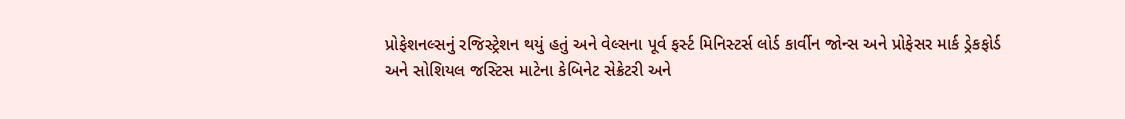પ્રોફેશનલ્સનું રજિસ્ટ્રેશન થયું હતું અને વેલ્સના પૂર્વ ફર્સ્ટ મિનિસ્ટર્સ લોર્ડ કાર્વીન જોન્સ અને પ્રોફેસર માર્ક ડ્રેકફોર્ડ અને સોશિયલ જસ્ટિસ માટેના કેબિનેટ સેક્રેટરી અને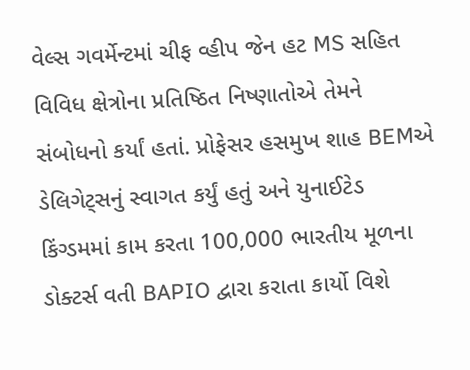વેલ્સ ગવર્મેન્ટમાં ચીફ વ્હીપ જેન હટ MS સહિત વિવિધ ક્ષેત્રોના પ્રતિષ્ઠિત નિષ્ણાતોએ તેમને સંબોધનો કર્યાં હતાં. પ્રોફેસર હસમુખ શાહ BEMએ ડેલિગેટ્સનું સ્વાગત કર્યું હતું અને યુનાઈટેડ કિંગ્ડમમાં કામ કરતા 100,000 ભારતીય મૂળના ડોક્ટર્સ વતી BAPIO દ્વારા કરાતા કાર્યો વિશે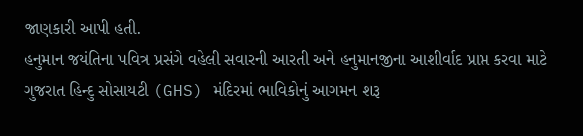જાણકારી આપી હતી.
હનુમાન જયંતિના પવિત્ર પ્રસંગે વહેલી સવારની આરતી અને હનુમાનજીના આશીર્વાદ પ્રાપ્ત કરવા માટે ગુજરાત હિન્દુ સોસાયટી (GHS) મંદિરમાં ભાવિકોનું આગમન શરૂ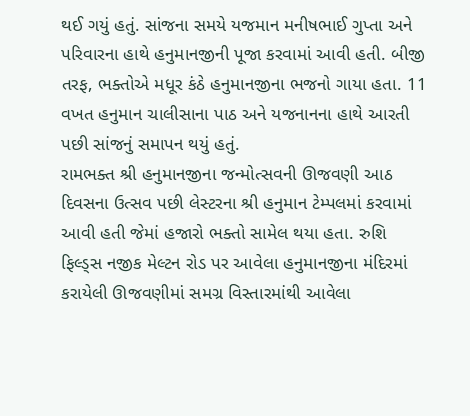થઈ ગયું હતું. સાંજના સમયે યજમાન મનીષભાઈ ગુપ્તા અને પરિવારના હાથે હનુમાનજીની પૂજા કરવામાં આવી હતી. બીજી તરફ, ભક્તોએ મધૂર કંઠે હનુમાનજીના ભજનો ગાયા હતા. 11 વખત હનુમાન ચાલીસાના પાઠ અને યજનાનના હાથે આરતી પછી સાંજનું સમાપન થયું હતું.
રામભક્ત શ્રી હનુમાનજીના જન્મોત્સવની ઊજવણી આઠ દિવસના ઉત્સવ પછી લેસ્ટરના શ્રી હનુમાન ટેમ્પલમાં કરવામાં આવી હતી જેમાં હજારો ભક્તો સામેલ થયા હતા. રુશિ ફિલ્ડ્સ નજીક મેલ્ટન રોડ પર આવેલા હનુમાનજીના મંદિરમાં કરાયેલી ઊજવણીમાં સમગ્ર વિસ્તારમાંથી આવેલા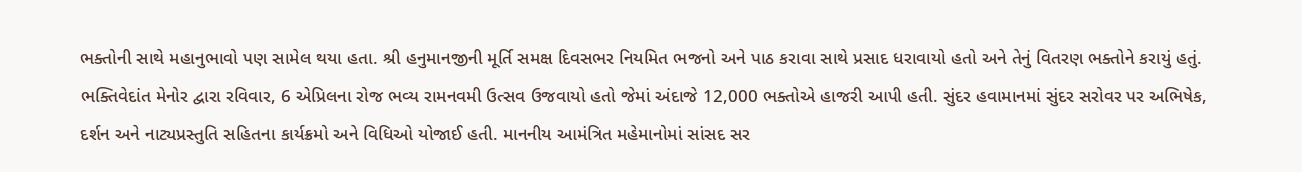ભક્તોની સાથે મહાનુભાવો પણ સામેલ થયા હતા. શ્રી હનુમાનજીની મૂર્તિ સમક્ષ દિવસભર નિયમિત ભજનો અને પાઠ કરાવા સાથે પ્રસાદ ધરાવાયો હતો અને તેનું વિતરણ ભક્તોને કરાયું હતું.
ભક્તિવેદાંત મેનોર દ્વારા રવિવાર, 6 એપ્રિલના રોજ ભવ્ય રામનવમી ઉત્સવ ઉજવાયો હતો જેમાં અંદાજે 12,000 ભક્તોએ હાજરી આપી હતી. સુંદર હવામાનમાં સુંદર સરોવર પર અભિષેક, દર્શન અને નાટ્યપ્રસ્તુતિ સહિતના કાર્યક્રમો અને વિધિઓ યોજાઈ હતી. માનનીય આમંત્રિત મહેમાનોમાં સાંસદ સર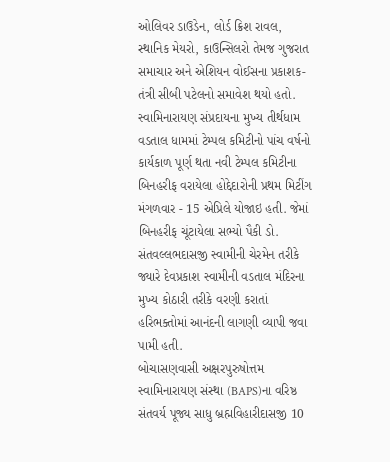ઓલિવર ડાઉડેન, લોર્ડ ક્રિશ રાવલ, સ્થાનિક મેયરો, કાઉન્સિલરો તેમજ ગુજરાત સમાચાર અને એશિયન વોઈસના પ્રકાશક-તંત્રી સીબી પટેલનો સમાવેશ થયો હતો.
સ્વામિનારાયણ સંપ્રદાયના મુખ્ય તીર્થધામ વડતાલ ધામમાં ટેમ્પલ કમિટીનો પાંચ વર્ષનો કાર્યકાળ પૂર્ણ થતા નવી ટેમ્પલ કમિટીના બિનહરીફ વરાયેલા હોદ્દેદારોની પ્રથમ મિટીંગ મંગળવાર - 15 એપ્રિલે યોજાઇ હતી. જેમાં બિનહરીફ ચૂંટાયેલા સભ્યો પૈકી ડો. સંતવલ્લભદાસજી સ્વામીની ચેરમેન તરીકે જ્યારે દેવપ્રકાશ સ્વામીની વડતાલ મંદિરના મુખ્ય કોઠારી તરીકે વરણી કરાતાં હરિભક્તોમાં આનંદની લાગણી વ્યાપી જવા પામી હતી.
બોચાસણવાસી અક્ષરપુરુષોત્તમ સ્વામિનારાયણ સંસ્થા (BAPS)ના વરિષ્ઠ સંતવર્ય પૂજ્ય સાધુ બ્રહ્મવિહારીદાસજી 10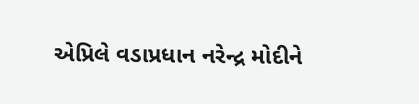એપ્રિલે વડાપ્રધાન નરેન્દ્ર મોદીને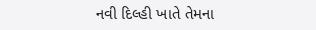નવી દિલ્હી ખાતે તેમના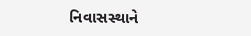નિવાસસ્થાને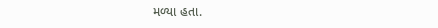મળ્યા હતા.